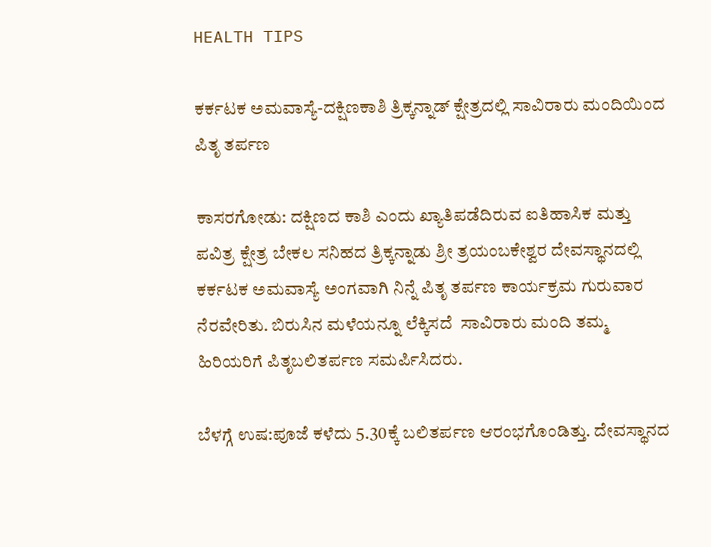HEALTH TIPS

ಕರ್ಕಟಕ ಅಮವಾಸ್ಯೆ-ದಕ್ಷಿಣಕಾಶಿ ತ್ರಿಕ್ಕನ್ನಾಡ್ ಕ್ಷೇತ್ರದಲ್ಲಿ ಸಾವಿರಾರು ಮಂದಿಯಿಂದ ಪಿತೃ ತರ್ಪಣ

ಕಾಸರಗೋಡು: ದಕ್ಷಿಣದ ಕಾಶಿ ಎಂದು ಖ್ಯಾತಿಪಡೆದಿರುವ ಐತಿಹಾಸಿಕ ಮತ್ತು ಪವಿತ್ರ ಕ್ಷೇತ್ರ ಬೇಕಲ ಸನಿಹದ ತ್ರಿಕ್ಕನ್ನಾಡು ಶ್ರೀ ತ್ರಯಂಬಕೇಶ್ವರ ದೇವಸ್ಥಾನದಲ್ಲಿ ಕರ್ಕಟಕ ಅಮವಾಸ್ಯೆ ಅಂಗವಾಗಿ ನಿನ್ನೆ ಪಿತೃ ತರ್ಪಣ ಕಾರ್ಯಕ್ರಮ ಗುರುವಾರ ನೆರವೇರಿತು. ಬಿರುಸಿನ ಮಳೆಯನ್ನೂ ಲೆಕ್ಕಿಸದೆ  ಸಾವಿರಾರು ಮಂದಿ ತಮ್ಮ ಹಿರಿಯರಿಗೆ ಪಿತೃಬಲಿತರ್ಪಣ ಸಮರ್ಪಿಸಿದರು.

ಬೆಳಗ್ಗೆ ಉಷ:ಪೂಜೆ ಕಳೆದು 5.30ಕ್ಕೆ ಬಲಿತರ್ಪಣ ಆರಂಭಗೊಂಡಿತ್ತು. ದೇವಸ್ಥಾನದ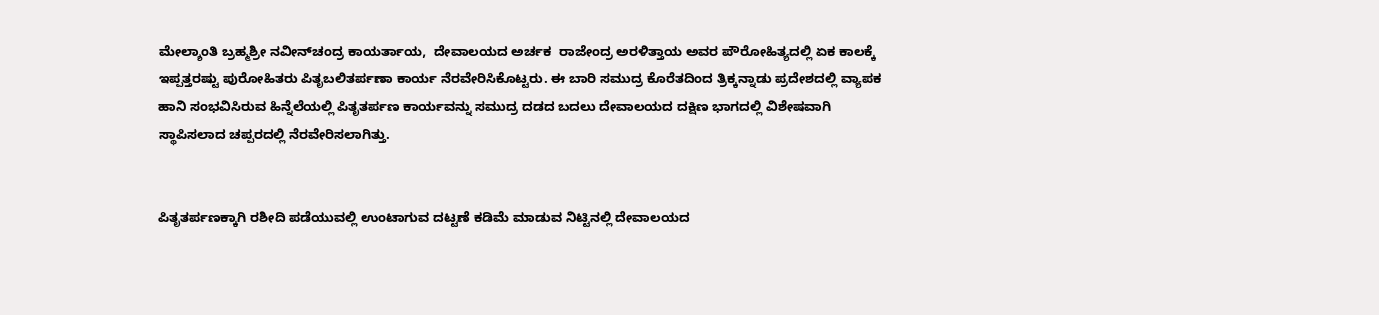ಮೇಲ್ಶಾಂತಿ ಬ್ರಹ್ಮಶ್ರೀ ನವೀನ್‍ಚಂದ್ರ ಕಾಯರ್ತಾಯ,  ದೇವಾಲಯದ ಅರ್ಚಕ  ರಾಜೇಂದ್ರ ಅರಳಿತ್ತಾಯ ಅವರ ಪೌರೋಹಿತ್ಯದಲ್ಲಿ ಏಕ ಕಾಲಕ್ಕೆ ಇಪ್ಪತ್ತರಷ್ಟು ಪುರೋಹಿತರು ಪಿತೃಬಲಿತರ್ಪಣಾ ಕಾರ್ಯ ನೆರವೇರಿಸಿಕೊಟ್ಟರು. ಈ ಬಾರಿ ಸಮುದ್ರ ಕೊರೆತದಿಂದ ತ್ರಿಕ್ಕನ್ನಾಡು ಪ್ರದೇಶದಲ್ಲಿ ವ್ಯಾಪಕ ಹಾನಿ ಸಂಭವಿಸಿರುವ ಹಿನ್ನೆಲೆಯಲ್ಲಿ ಪಿತೃತರ್ಪಣ ಕಾರ್ಯವನ್ನು ಸಮುದ್ರ ದಡದ ಬದಲು ದೇವಾಲಯದ ದಕ್ಷಿಣ ಭಾಗದಲ್ಲಿ ವಿಶೇಷವಾಗಿ ಸ್ಥಾಪಿಸಲಾದ ಚಪ್ಪರದಲ್ಲಿ ನೆರವೇರಿಸಲಾಗಿತ್ತು.


ಪಿತೃತರ್ಪಣಕ್ಕಾಗಿ ರಶೀದಿ ಪಡೆಯುವಲ್ಲಿ ಉಂಟಾಗುವ ದಟ್ಟಣೆ ಕಡಿಮೆ ಮಾಡುವ ನಿಟ್ಟಿನಲ್ಲಿ ದೇವಾಲಯದ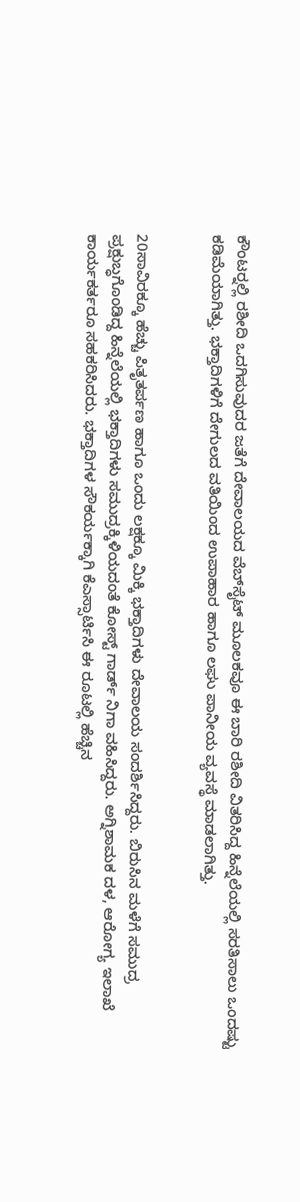ಕೌಂಟರ್‍ನಲ್ಲಿ ರಶೀದಿ ಒದಗಿಸುವುದರ ಜತೆಗೆ ದೇವಾಲಯದ ವೆಬ್‍ಸೈಟ್ ಮೂಲಕವೂ ಈ ಬಾರಿ ರಶೀದಿ ವಿತರಿಸಿದ್ದ ಹಿನ್ನೆಲೆಯಲ್ಲಿ ಸರತಿಸಾಲು ಒಂದಷ್ಟು ಕಡಿಮೆಯಾಗಿತ್ತು. ಭಕ್ತಾದಿಗಳಿಗೆ ದೇಗುಲದ ವತಿಯಿಂದ ಉಪಾಹಾರ ಹಾಗೂ ಲಘು ಪಾನೀಯ ವ್ಯವಸ್ಥೆ ಮಾಡಲಾಗಿತ್ತು.


20ಸಾವಿರಕ್ಕೂ ಹೆಚ್ಚು ಪಿತೃತರ್ಪಣ ಹಾಗೂ ಒಂದು ಲಕ್ಷಕ್ಕೂ ಮಿಕ್ಕಿ ಭಕ್ತಾದಿಗಳು ದೇವಾಲಯ ಸಂದರ್ಶಿಸಿದ್ದರು. ಬಿರುಸಿನ ಮಳೆಗೆ ಸಮುದ್ರ ಪ್ರಕ್ಷುಬ್ಧಗೊಂಡಿದ್ದ ಹಿನ್ನೆಲೆಯಲ್ಲಿ ಭಕ್ತಾದಿಗಳು ಸಮುದ್ರಕ್ಕಿಳಿಯದಂತೆ ಕೋಸ್ಟ್ ಗಾರ್ಡ್ ನಿಗಾ ವಹಿಸಿದ್ದರು. ಅಗ್ನಿಶಾಮಕ ದಳ, ಆರೋಗ್ಯ ಇಲಾಖೆ ಕಾರ್ಯಕರ್ತರೂ ಸಹಕರಿಸಿದರು. ಭಕ್ತಾದಿಗಳ ಸೌಕರ್ಯಕ್ಕಾಗಿ ಕೆಎಸ್ಸಾರ್ಟಿಸಿ ಈ ರೂಟಲ್ಲಿ ಹೆಚ್ಚಿನ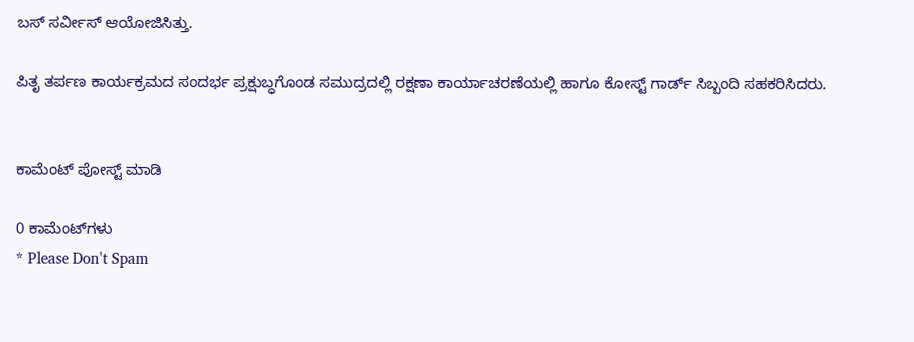ಬಸ್ ಸರ್ವೀಸ್ ಆಯೋಜಿಸಿತ್ತು.

ಪಿತೃ ತರ್ಪಣ ಕಾರ್ಯಕ್ರಮದ ಸಂದರ್ಭ ಪ್ರಕ್ಷುಬ್ಧಗೊಂಡ ಸಮುದ್ರದಲ್ಲಿ ರಕ್ಷಣಾ ಕಾರ್ಯಾಚರಣೆಯಲ್ಲಿ ಹಾಗೂ ಕೋಸ್ಟ್ ಗಾರ್ಡ್ ಸಿಬ್ಬಂದಿ ಸಹಕರಿಸಿದರು.


ಕಾಮೆಂಟ್‌‌ ಪೋಸ್ಟ್‌ ಮಾಡಿ

0 ಕಾಮೆಂಟ್‌ಗಳು
* Please Don't Spam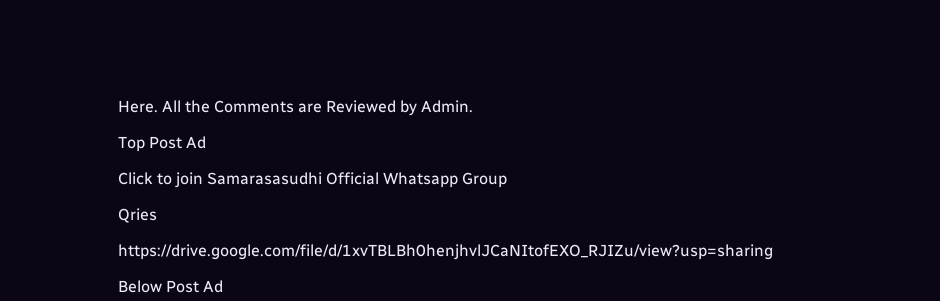Here. All the Comments are Reviewed by Admin.

Top Post Ad

Click to join Samarasasudhi Official Whatsapp Group

Qries

https://drive.google.com/file/d/1xvTBLBh0henjhvlJCaNItofEXO_RJIZu/view?usp=sharing

Below Post Ad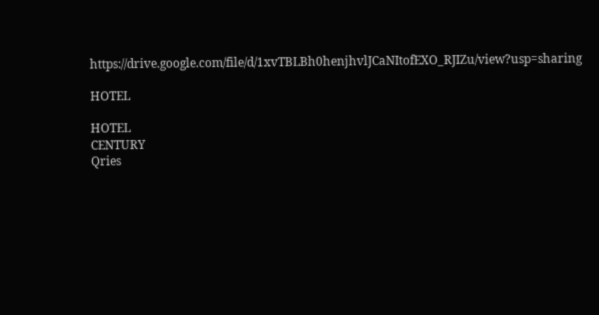https://drive.google.com/file/d/1xvTBLBh0henjhvlJCaNItofEXO_RJIZu/view?usp=sharing

HOTEL

HOTEL
CENTURY
Qries